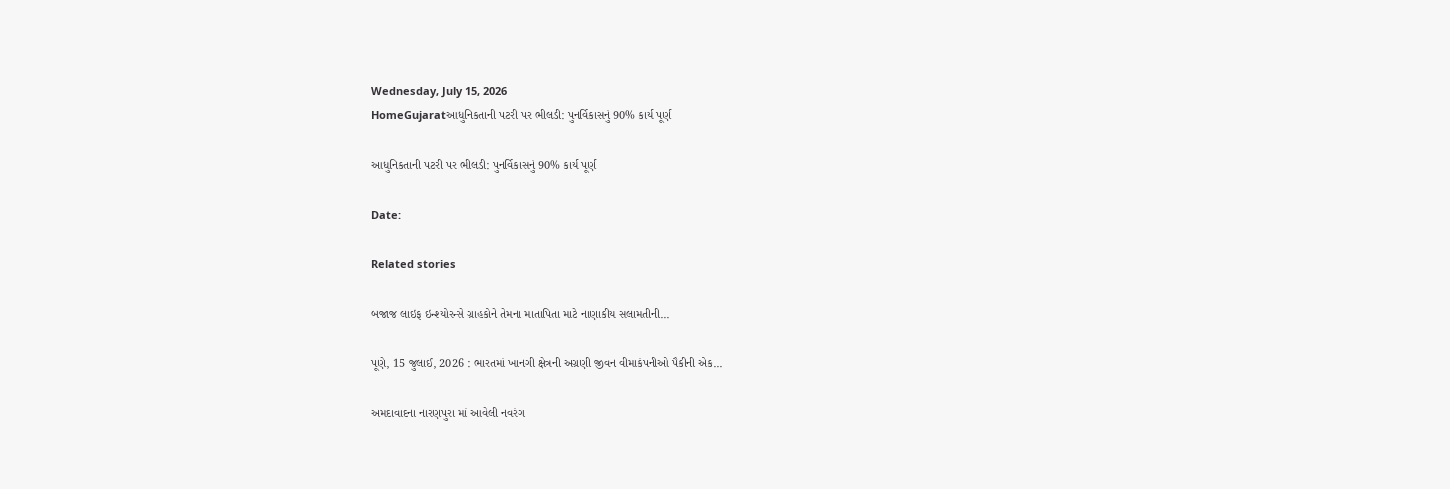Wednesday, July 15, 2026
HomeGujaratઆધુનિકતાની પટરી પર ભીલડી: પુનર્વિકાસનું 90% કાર્ય પૂર્ણ

આધુનિકતાની પટરી પર ભીલડી: પુનર્વિકાસનું 90% કાર્ય પૂર્ણ

Date:

Related stories

બજાજ લાઇફ ઇન્શ્યોરન્સે ગ્રાહકોને તેમના માતાપિતા માટે નાણાકીય સલામતીની...

પૂણે, 15 જુલાઈ, 2026 : ભારતમાં ખાનગી ક્ષેત્રની અગ્રણી જીવન વીમાકંપનીઓ પૈકીની એક...

અમદાવાદના નારણપુરા માં આવેલી નવરંગ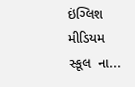ઇંગ્લિશ મીડિયમ સ્કૂલ  ના...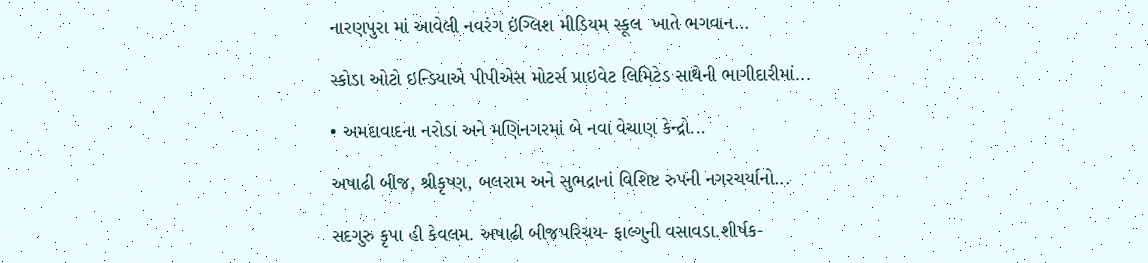નારણપુરા માં આવેલી નવરંગ ઇંગ્લિશ મીડિયમ સ્કૂલ  ખાતે ભગવાન...

સ્કોડા ઓટો ઇન્ડિયાએ પીપીએસ મોટર્સ પ્રાઇવેટ લિમિટેડ સાથેની ભાગીદારીમાં...

• અમદાવાદના નરોડા અને મણિનગરમાં બે નવા વેચાણ કેન્દ્રો...

અષાઢી બીજ, શ્રીકૃષ્ણ, બલરામ અને સુભદ્રાનાં વિશિષ્ટ રુપની નગરચર્યાનો...

સદગુરુ કૃપા હી કેવલમ. અષાઢી બીજપરિચય- ફાલ્ગુની વસાવડા.શીર્ષક-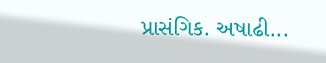પ્રાસંગિક. અષાઢી...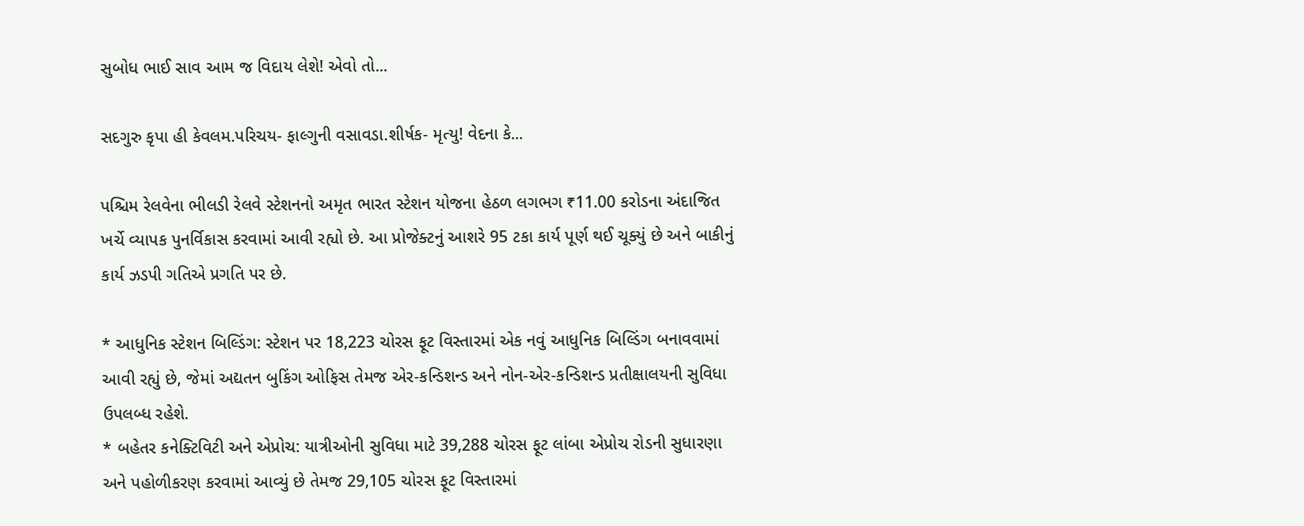સુબોધ ભાઈ સાવ આમ જ વિદાય લેશે! એવો તો...

સદગુરુ કૃપા હી કેવલમ.પરિચય- ફાલ્ગુની વસાવડા.શીર્ષક- મૃત્યુ! વેદના કે...

પશ્ચિમ રેલવેના ભીલડી રેલવે સ્ટેશનનો અમૃત ભારત સ્ટેશન યોજના હેઠળ લગભગ ₹11.00 કરોડના અંદાજિત ખર્ચે વ્યાપક પુનર્વિકાસ કરવામાં આવી રહ્યો છે. આ પ્રોજેક્ટનું આશરે 95 ટકા કાર્ય પૂર્ણ થઈ ચૂક્યું છે અને બાકીનું કાર્ય ઝડપી ગતિએ પ્રગતિ પર છે.

* આધુનિક સ્ટેશન બિલ્ડિંગ: સ્ટેશન પર 18,223 ચોરસ ફૂટ વિસ્તારમાં એક નવું આધુનિક બિલ્ડિંગ બનાવવામાં આવી રહ્યું છે, જેમાં અદ્યતન બુકિંગ ઓફિસ તેમજ એર-કન્ડિશન્ડ અને નોન-એર-કન્ડિશન્ડ પ્રતીક્ષાલયની સુવિધા ઉપલબ્ધ રહેશે.
* બહેતર કનેક્ટિવિટી અને એપ્રોચ: યાત્રીઓની સુવિધા માટે 39,288 ચોરસ ફૂટ લાંબા એપ્રોચ રોડની સુધારણા અને પહોળીકરણ કરવામાં આવ્યું છે તેમજ 29,105 ચોરસ ફૂટ વિસ્તારમાં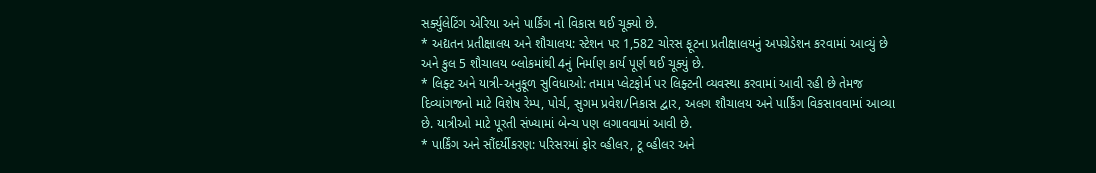સર્ક્યુલેટિંગ એરિયા અને પાર્કિંગ નો વિકાસ થઈ ચૂક્યો છે.
* અદ્યતન પ્રતીક્ષાલય અને શૌચાલય: સ્ટેશન પર 1,582 ચોરસ ફૂટના પ્રતીક્ષાલયનું અપગ્રેડેશન કરવામાં આવ્યું છે અને કુલ 5 શૌચાલય બ્લોકમાંથી 4નું નિર્માણ કાર્ય પૂર્ણ થઈ ચૂક્યું છે.
* લિફ્ટ અને યાત્રી-અનુકૂળ સુવિધાઓ: તમામ પ્લેટફોર્મ પર લિફ્ટની વ્યવસ્થા કરવામાં આવી રહી છે તેમજ દિવ્યાંગજનો માટે વિશેષ રેમ્પ, પોર્ચ, સુગમ પ્રવેશ/નિકાસ દ્વાર, અલગ શૌચાલય અને પાર્કિંગ વિકસાવવામાં આવ્યા છે. યાત્રીઓ માટે પૂરતી સંખ્યામાં બેન્ચ પણ લગાવવામાં આવી છે.
* પાર્કિંગ અને સૌંદર્યીકરણ: પરિસરમાં ફોર વ્હીલર, ટૂ વ્હીલર અને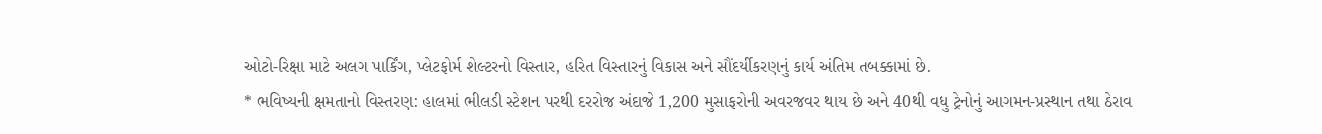ઓટો-રિક્ષા માટે અલગ પાર્કિંગ, પ્લેટફોર્મ શેલ્ટરનો વિસ્તાર, હરિત વિસ્તારનું વિકાસ અને સૌંદર્યીકરણનું કાર્ય અંતિમ તબક્કામાં છે.
* ભવિષ્યની ક્ષમતાનો વિસ્તરણ: હાલમાં ભીલડી સ્ટેશન પરથી દરરોજ અંદાજે 1,200 મુસાફરોની અવરજવર થાય છે અને 40થી વધુ ટ્રેનોનું આગમન-પ્રસ્થાન તથા ઠેરાવ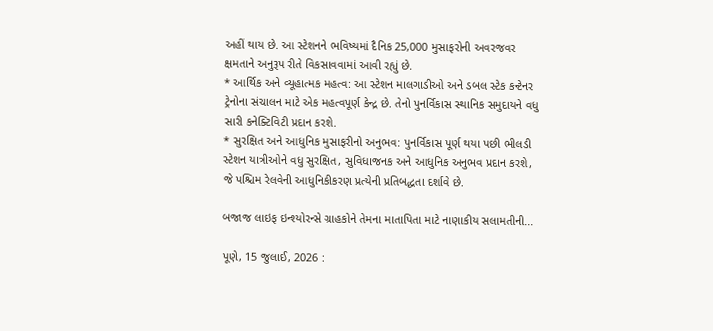અહીં થાય છે. આ સ્ટેશનને ભવિષ્યમાં દૈનિક 25,000 મુસાફરોની અવરજવર ક્ષમતાને અનુરૂપ રીતે વિકસાવવામાં આવી રહ્યું છે.
* આર્થિક અને વ્યૂહાત્મક મહત્વ: આ સ્ટેશન માલગાડીઓ અને ડબલ સ્ટેક કન્ટેનર ટ્રેનોના સંચાલન માટે એક મહત્વપૂર્ણ કેન્દ્ર છે. તેનો પુનર્વિકાસ સ્થાનિક સમુદાયને વધુ સારી કનેક્ટિવિટી પ્રદાન કરશે.
* સુરક્ષિત અને આધુનિક મુસાફરીનો અનુભવ: પુનર્વિકાસ પૂર્ણ થયા પછી ભીલડી સ્ટેશન યાત્રીઓને વધુ સુરક્ષિત, સુવિધાજનક અને આધુનિક અનુભવ પ્રદાન કરશે, જે પશ્ચિમ રેલવેની આધુનિકીકરણ પ્રત્યેની પ્રતિબદ્ધતા દર્શાવે છે.

બજાજ લાઇફ ઇન્શ્યોરન્સે ગ્રાહકોને તેમના માતાપિતા માટે નાણાકીય સલામતીની...

પૂણે, 15 જુલાઈ, 2026 :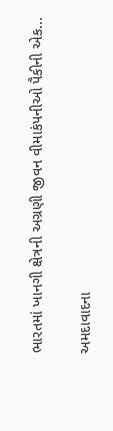ભારતમાં ખાનગી ક્ષેત્રની અગ્રણી જીવન વીમાકંપનીઓ પૈકીની એક...

અમદાવાદના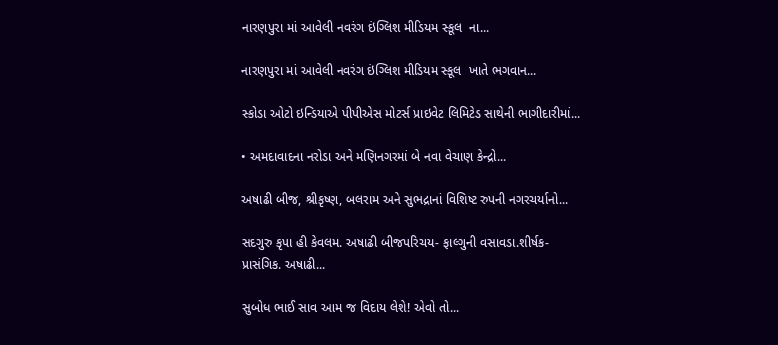નારણપુરા માં આવેલી નવરંગ ઇંગ્લિશ મીડિયમ સ્કૂલ  ના...

નારણપુરા માં આવેલી નવરંગ ઇંગ્લિશ મીડિયમ સ્કૂલ  ખાતે ભગવાન...

સ્કોડા ઓટો ઇન્ડિયાએ પીપીએસ મોટર્સ પ્રાઇવેટ લિમિટેડ સાથેની ભાગીદારીમાં...

• અમદાવાદના નરોડા અને મણિનગરમાં બે નવા વેચાણ કેન્દ્રો...

અષાઢી બીજ, શ્રીકૃષ્ણ, બલરામ અને સુભદ્રાનાં વિશિષ્ટ રુપની નગરચર્યાનો...

સદગુરુ કૃપા હી કેવલમ. અષાઢી બીજપરિચય- ફાલ્ગુની વસાવડા.શીર્ષક- પ્રાસંગિક. અષાઢી...

સુબોધ ભાઈ સાવ આમ જ વિદાય લેશે! એવો તો...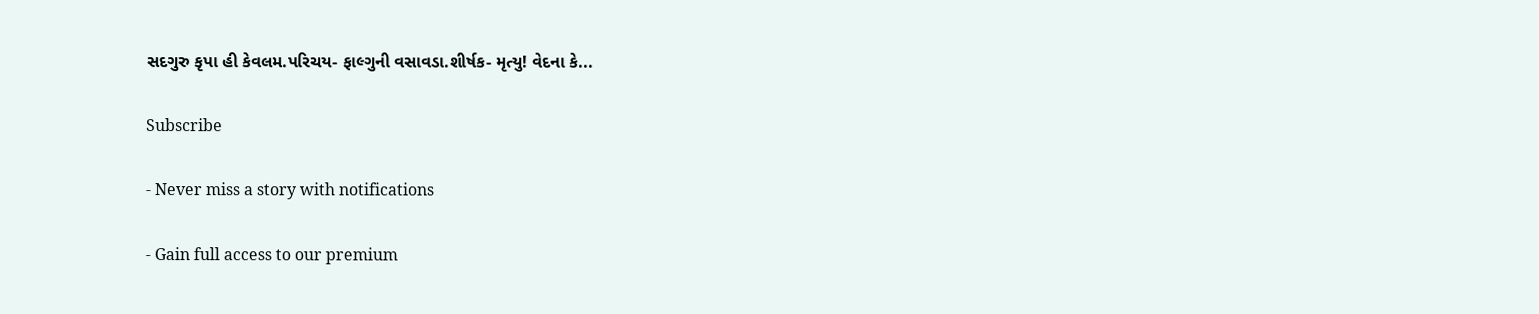સદગુરુ કૃપા હી કેવલમ.પરિચય- ફાલ્ગુની વસાવડા.શીર્ષક- મૃત્યુ! વેદના કે...

Subscribe

- Never miss a story with notifications

- Gain full access to our premium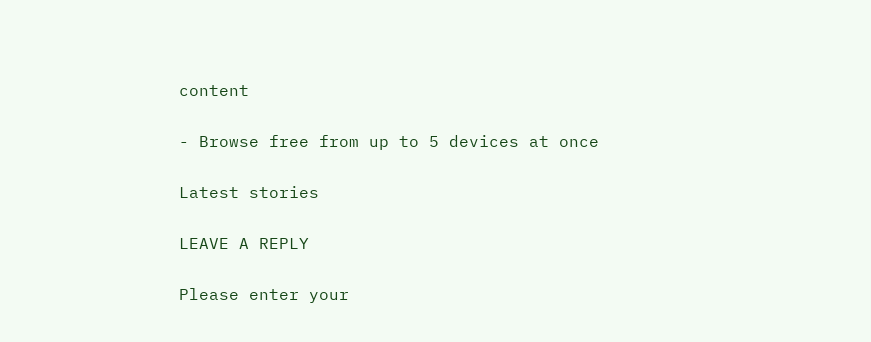content

- Browse free from up to 5 devices at once

Latest stories

LEAVE A REPLY

Please enter your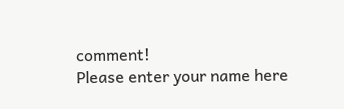comment!
Please enter your name here